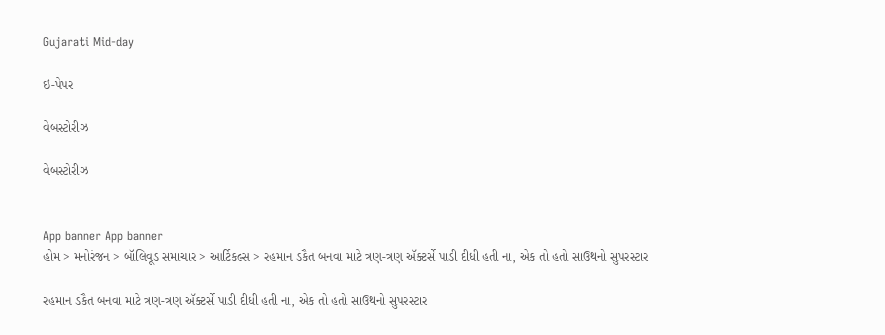Gujarati Mid-day

ઇ-પેપર

વેબસ્ટોરીઝ

વેબસ્ટોરીઝ


App banner App banner
હોમ > મનોરંજન > બૉલિવૂડ સમાચાર > આર્ટિકલ્સ > રહમાન ડકૈત બનવા માટે ત્રણ-ત્રણ ઍક્ટર્સે પાડી દીધી હતી ના, એક તો હતો સાઉથનો સુપરસ્ટાર

રહમાન ડકૈત બનવા માટે ત્રણ-ત્રણ ઍક્ટર્સે પાડી દીધી હતી ના, એક તો હતો સાઉથનો સુપરસ્ટાર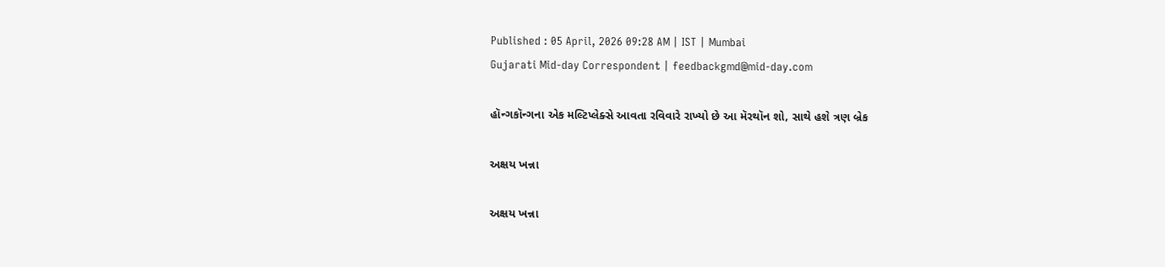Published : 05 April, 2026 09:28 AM | IST | Mumbai
Gujarati Mid-day Correspondent | feedbackgmd@mid-day.com

હૉન્ગકૉન્ગના એક મલ્ટિપ્લેક્સે આવતા રવિવારે રાખ્યો છે આ મૅરથૉન શો, સાથે હશે ત્રણ બ્રેક

અક્ષય ખન્ના

અક્ષય ખન્ના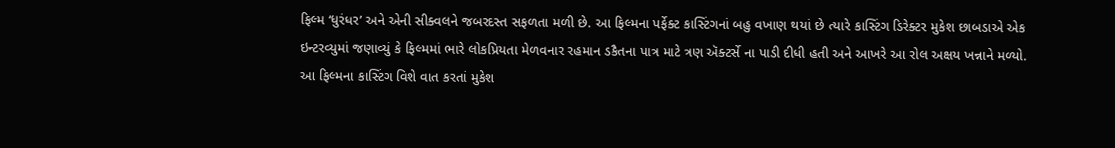ફિલ્મ ‘ધુરંધર’ અને એની સીક્વલને જબરદસ્ત સફળતા મળી છે. આ ફિલ્મના પર્ફેક્ટ કાસ્ટિંગનાં બહુ વખાણ થયાં છે ત્યારે કાસ્ટિંગ ડિરેક્ટર મુકેશ છાબડાએ એક ઇન્ટરવ્યુમાં જણાવ્યું કે ફિલ્મમાં ભારે લોકપ્રિયતા મેળવનાર રહમાન ડકૈતના પાત્ર માટે ત્રણ ઍક્ટર્સે ના પાડી દીધી હતી અને આખરે આ રોલ અક્ષય ખન્નાને મળ્યો. આ ફિલ્મના કાસ્ટિંગ વિશે વાત કરતાં મુકેશ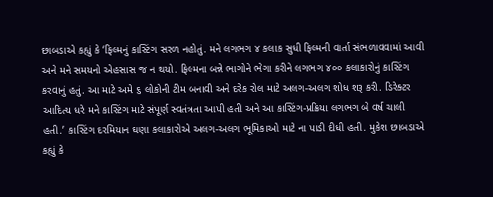છાબડાએ કહ્યું કે ‘ફિલ્મનું કાસ્ટિંગ સરળ નહોતું. મને લગભગ ૪ કલાક સુધી ફિલ્મની વાર્તા સંભળાવવામાં આવી અને મને સમયનો એહસાસ જ ન થયો. ફિલ્મના બન્ને ભાગોને ભેગા કરીને લગભગ ૪૦૦ કલાકારોનું કાસ્ટિંગ કરવાનું હતું. આ માટે અમે ૬ લોકોની ટીમ બનાવી અને દરેક રોલ માટે અલગ-અલગ શોધ શરૂ કરી. ડિરેક્ટર આદિત્ય ધરે મને કાસ્ટિંગ માટે સંપૂર્ણ સ્વતંત્રતા આપી હતી અને આ કાસ્ટિંગ-પ્રક્રિયા લગભગ બે વર્ષ ચાલી હતી.’ કાસ્ટિંગ દરમિયાન ઘણા કલાકારોએ અલગ-અલગ ભૂમિકાઓ માટે ના પાડી દીધી હતી. મુકેશ છાબડાએ કહ્યું કે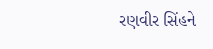રણવીર સિંહને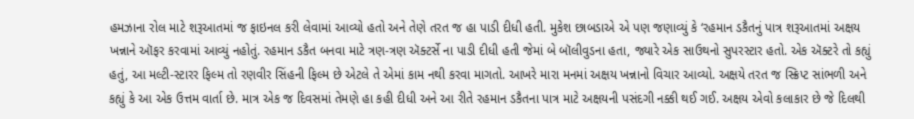હમઝાના રોલ માટે શરૂઆતમાં જ ફાઇનલ કરી લેવામાં આવ્યો હતો અને તેણે તરત જ હા પાડી દીધી હતી. મુકેશ છાબડાએ એ પણ જણાવ્યું કે ‘રહમાન ડકૈતનું પાત્ર શરૂઆતમાં અક્ષય ખન્નાને ઑફર કરવામાં આવ્યું નહોતું. રહમાન ડકૈત બનવા માટે ત્રણ-ત્રણ ઍક્ટર્સે ના પાડી દીધી હતી જેમાં બે બૉલીવુડના હતા, જ્યારે એક સાઉથનો સુપરસ્ટાર હતો. એક ઍક્ટરે તો કહ્યું હતું, આ મલ્ટી-સ્ટારર ફિલ્મ તો રણવીર સિંહની ફિલ્મ છે એટલે તે એમાં કામ નથી કરવા માગતો. આખરે મારા મનમાં અક્ષય ખન્નાનો વિચાર આવ્યો. અક્ષયે તરત જ સ્ક્રિપ્ટ સાંભળી અને કહ્યું કે આ એક ઉત્તમ વાર્તા છે. માત્ર એક જ દિવસમાં તેમણે હા કહી દીધી અને આ રીતે રહમાન ડકૈતના પાત્ર માટે અક્ષયની પસંદગી નક્કી થઈ ગઈ. અક્ષય એવો કલાકાર છે જે દિલથી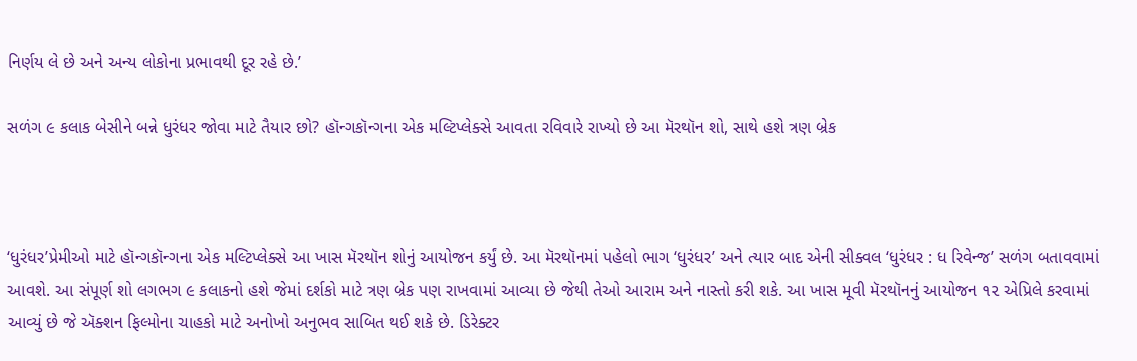નિર્ણય લે છે અને અન્ય લોકોના પ્રભાવથી દૂર રહે છે.’

સળંગ ૯ કલાક બેસીને બન્ને ધુરંધર જોવા માટે તૈયાર છો? હૉન્ગકૉન્ગના એક મલ્ટિપ્લેક્સે આવતા રવિવારે રાખ્યો છે આ મૅરથૉન શો, સાથે હશે ત્રણ બ્રેક



‘ધુરંધર’પ્રેમીઓ માટે હૉન્ગકૉન્ગના એક મલ્ટિપ્લેક્સે આ ખાસ મૅરથૉન શોનું આયોજન કર્યું છે. આ મૅરથૉનમાં પહેલો ભાગ ‘ધુરંધર’ અને ત્યાર બાદ એની સીક્વલ ‘ધુરંધર : ધ રિવેન્જ’ સળંગ બતાવવામાં આવશે. આ સંપૂર્ણ શો લગભગ ૯ કલાકનો હશે જેમાં દર્શકો માટે ત્રણ બ્રેક પણ રાખવામાં આવ્યા છે જેથી તેઓ આરામ અને નાસ્તો કરી શકે. આ ખાસ મૂવી મૅરથૉનનું આયોજન ૧૨ એપ્રિલે કરવામાં આવ્યું છે જે ઍક્શન ફિલ્મોના ચાહકો માટે અનોખો અનુભવ સાબિત થઈ શકે છે. ડિરેક્ટર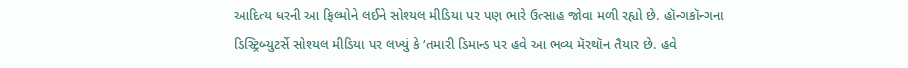આદિત્ય ધરની આ ફિલ્મોને લઈને સોશ્યલ મીડિયા પર પણ ભારે ઉત્સાહ જોવા મળી રહ્યો છે. હૉન્ગકૉન્ગના ડિસ્ટ્રિબ્યુટર્સે સોશ્યલ મીડિયા પર લખ્યું કે ‘તમારી ડિમાન્ડ પર હવે આ ભવ્ય મૅરથૉન તૈયાર છે. હવે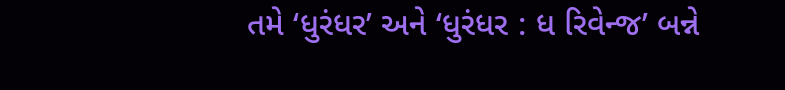તમે ‘ધુરંધર’ અને ‘ધુરંધર : ધ રિવેન્જ’ બન્ને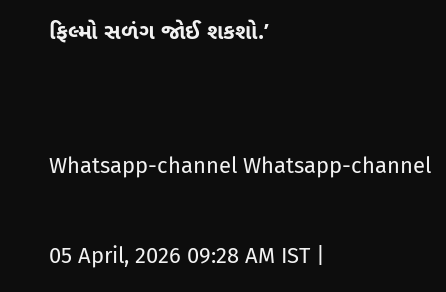ફિલ્મો સળંગ જોઈ શકશો.’


Whatsapp-channel Whatsapp-channel

05 April, 2026 09:28 AM IST |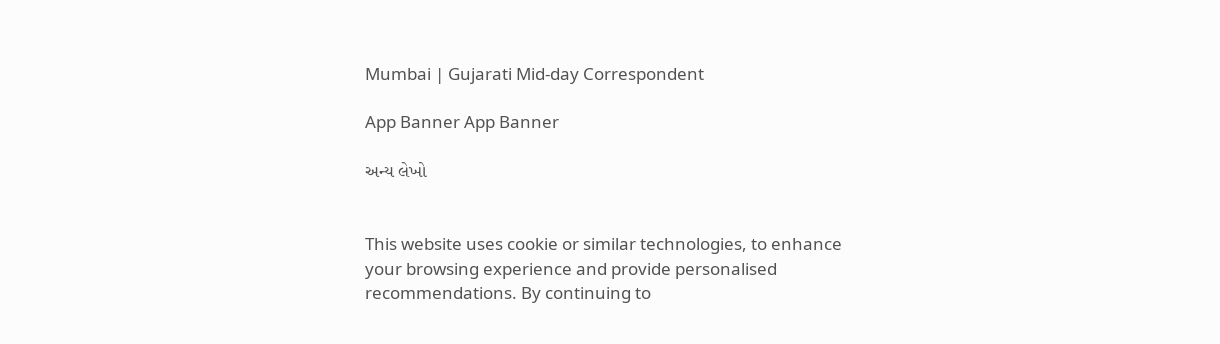Mumbai | Gujarati Mid-day Correspondent

App Banner App Banner

અન્ય લેખો


This website uses cookie or similar technologies, to enhance your browsing experience and provide personalised recommendations. By continuing to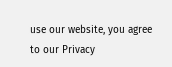use our website, you agree to our Privacy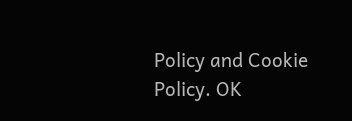Policy and Cookie Policy. OK